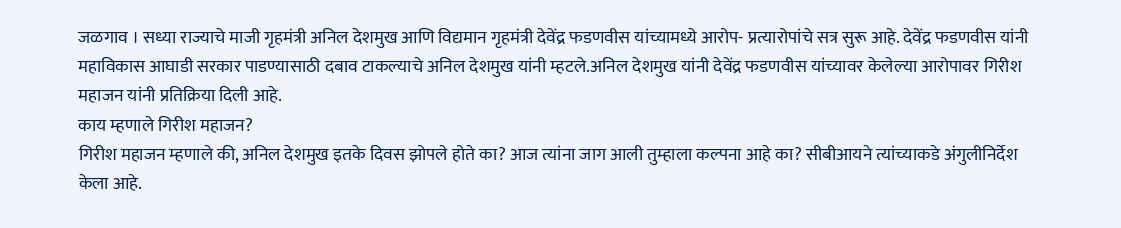जळगाव । सध्या राज्याचे माजी गृहमंत्री अनिल देशमुख आणि विद्यमान गृहमंत्री देवेंद्र फडणवीस यांच्यामध्ये आरोप- प्रत्यारोपांचे सत्र सुरू आहे. देवेंद्र फडणवीस यांनी महाविकास आघाडी सरकार पाडण्यासाठी दबाव टाकल्याचे अनिल देशमुख यांनी म्हटले.अनिल देशमुख यांनी देवेंद्र फडणवीस यांच्यावर केलेल्या आरोपावर गिरीश महाजन यांनी प्रतिक्रिया दिली आहे.
काय म्हणाले गिरीश महाजन?
गिरीश महाजन म्हणाले की, अनिल देशमुख इतके दिवस झोपले होते का? आज त्यांना जाग आली तुम्हाला कल्पना आहे का? सीबीआयने त्यांच्याकडे अंगुलीनिर्देश केला आहे.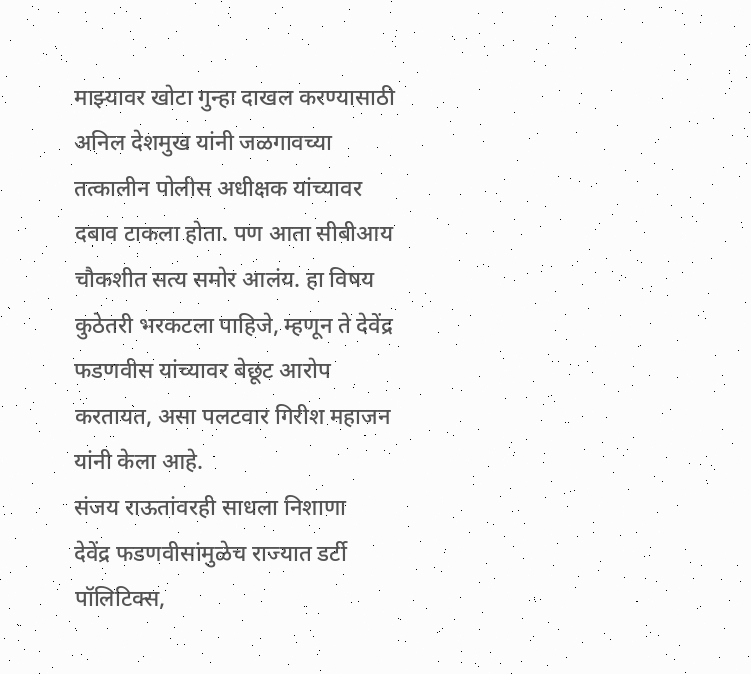माझ्यावर खोटा गुन्हा दाखल करण्यासाठी अनिल देशमुख यांनी जळगावच्या तत्कालीन पोलीस अधीक्षक यांच्यावर दबाव टाकला होता. पण आता सीबीआय चौकशीत सत्य समोर आलंय. हा विषय कुठेतरी भरकटला पाहिजे, म्हणून ते देवेंद्र फडणवीस यांच्यावर बेछूट आरोप करतायत, असा पलटवार गिरीश महाजन यांनी केला आहे.
संजय राऊतांवरही साधला निशाणा
देवेंद्र फडणवीसांमुळेच राज्यात डर्टी पॉलिटिक्स,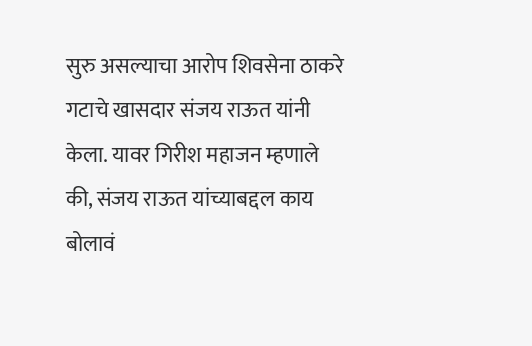सुरु असल्याचा आरोप शिवसेना ठाकरे गटाचे खासदार संजय राऊत यांनी केला. यावर गिरीश महाजन म्हणाले की, संजय राऊत यांच्याबद्दल काय बोलावं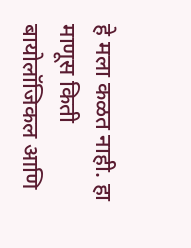हे मला कळत नाही. हा माणूस किती बायोलॉजिकल आणि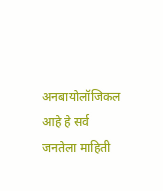अनबायोलॉजिकल आहे हे सर्व जनतेला माहिती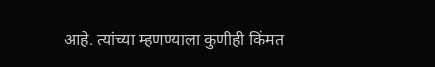आहे. त्यांच्या म्हणण्याला कुणीही किंमत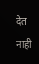देत नाही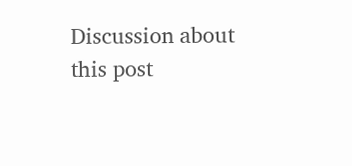Discussion about this post